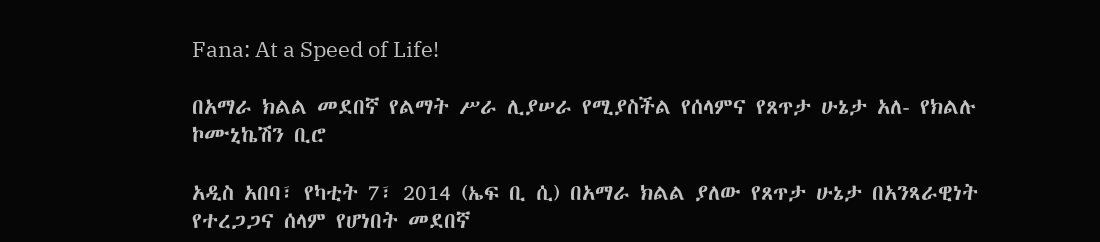Fana: At a Speed of Life!

በአማራ ክልል መደበኛ የልማት ሥራ ሊያሠራ የሚያስችል የሰላምና የጸጥታ ሁኔታ አለ- የክልሉ ኮሙኒኬሽን ቢሮ

አዲስ አበባ፣ የካቲት 7፣ 2014 (ኤፍ ቢ ሲ) በአማራ ክልል ያለው የጸጥታ ሁኔታ በአንጻራዊነት የተረጋጋና ሰላም የሆነበት መደበኛ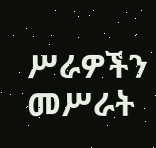ሥራዎችን መሥራት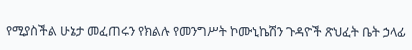የሚያስችል ሁኔታ መፈጠሩን የክልሉ የመንግሥት ኮሙኒኬሽን ጉዳዮች ጽህፈት ቤት ኃላፊ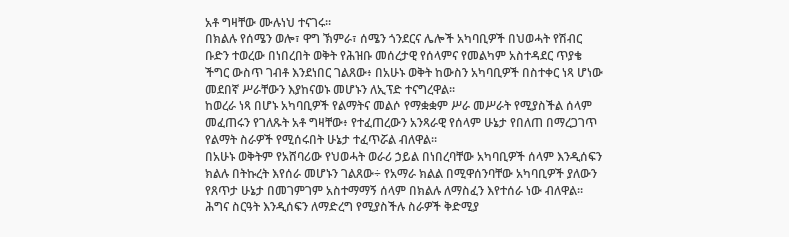አቶ ግዛቸው ሙሉነህ ተናገሩ።
በክልሉ የሰሜን ወሎ፣ ዋግ ኽምራ፣ ሰሜን ጎንደርና ሌሎች አካባቢዎች በህወሓት የሽብር ቡድን ተወረው በነበረበት ወቅት የሕዝቡ መሰረታዊ የሰላምና የመልካም አስተዳደር ጥያቄ ችግር ውስጥ ገብቶ እንደነበር ገልጸው፥ በአሁኑ ወቅት ከውስን አካባቢዎች በስተቀር ነጻ ሆነው መደበኛ ሥራቸውን እያከናወኑ መሆኑን ለኢፕድ ተናግረዋል፡፡
ከወረራ ነጻ በሆኑ አካባቢዎች የልማትና መልሶ የማቋቋም ሥራ መሥራት የሚያስችል ሰላም መፈጠሩን የገለጹት አቶ ግዛቸው፥ የተፈጠረውን አንጻራዊ የሰላም ሁኔታ የበለጠ በማረጋገጥ የልማት ስራዎች የሚሰሩበት ሁኔታ ተፈጥሯል ብለዋል፡፡
በአሁኑ ወቅትም የአሸባሪው የህወሓት ወራሪ ኃይል በነበረባቸው አካባቢዎች ሰላም እንዲሰፍን ክልሉ በትኩረት እየሰራ መሆኑን ገልጸው÷ የአማራ ክልል በሚዋሰንባቸው አካባቢዎች ያለውን የጸጥታ ሁኔታ በመገምገም አስተማማኝ ሰላም በክልሉ ለማስፈን እየተሰራ ነው ብለዋል።
ሕግና ስርዓት እንዲሰፍን ለማድረግ የሚያስችሉ ስራዎች ቅድሚያ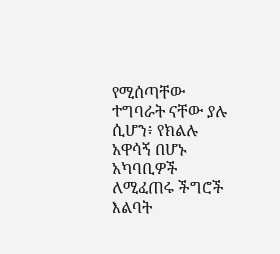የሚሰጣቸው ተግባራት ናቸው ያሉ ሲሆን፥ የክልሉ አዋሳኝ በሆኑ አካባቢዎች ለሚፈጠሩ ችግሮች እልባት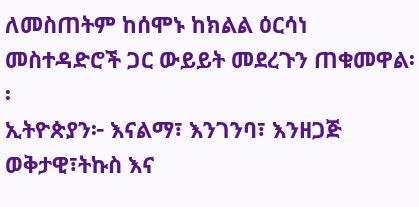ለመስጠትም ከሰሞኑ ከክልል ዕርሳነ መስተዳድሮች ጋር ውይይት መደረጉን ጠቁመዋል፡፡
ኢትዮጵያን፦ እናልማ፣ እንገንባ፣ እንዘጋጅ
ወቅታዊ፣ትኩስ እና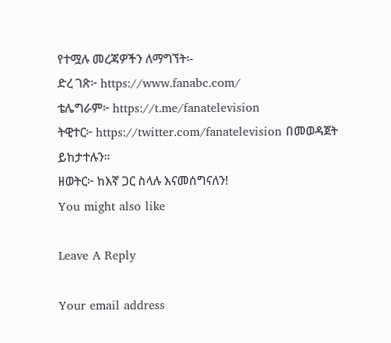የተሟሉ መረጃዎችን ለማግኘት፡-
ድረ ገጽ፦ https://www.fanabc.com/
ቴሌግራም፦ https://t.me/fanatelevision
ትዊተር፦ https://twitter.com/fanatelevision በመወዳጀት ይከታተሉን፡፡
ዘወትር፦ ከእኛ ጋር ስላሉ እናመሰግናለን!
You might also like

Leave A Reply

Your email address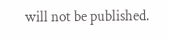will not be published.